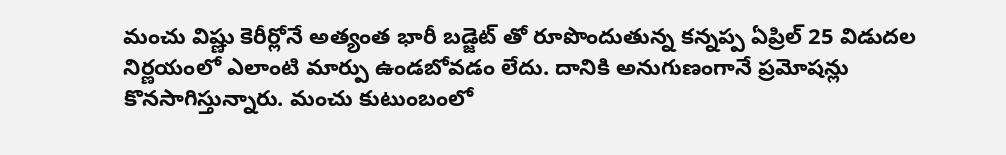మంచు విష్ణు కెరీర్లోనే అత్యంత భారీ బడ్జెట్ తో రూపొందుతున్న కన్నప్ప ఏప్రిల్ 25 విడుదల నిర్ణయంలో ఎలాంటి మార్పు ఉండబోవడం లేదు. దానికి అనుగుణంగానే ప్రమోషన్లు కొనసాగిస్తున్నారు. మంచు కుటుంబంలో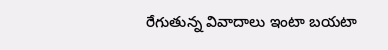రేగుతున్న వివాదాలు ఇంటా బయటా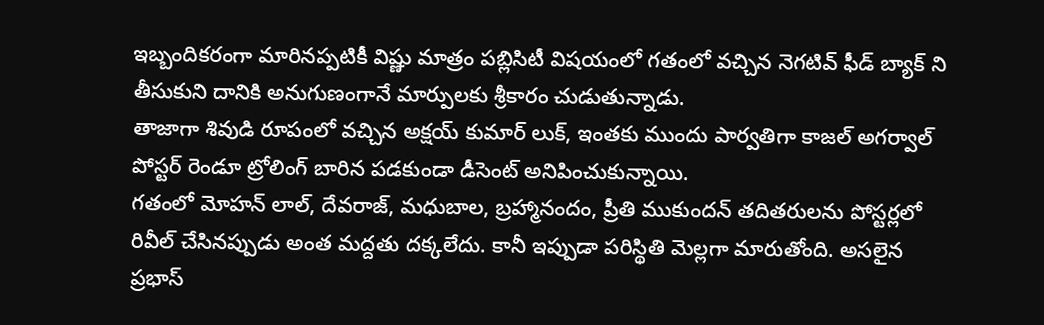ఇబ్బందికరంగా మారినప్పటికీ విష్ణు మాత్రం పబ్లిసిటీ విషయంలో గతంలో వచ్చిన నెగటివ్ ఫీడ్ బ్యాక్ ని తీసుకుని దానికి అనుగుణంగానే మార్పులకు శ్రీకారం చుడుతున్నాడు.
తాజాగా శివుడి రూపంలో వచ్చిన అక్షయ్ కుమార్ లుక్, ఇంతకు ముందు పార్వతిగా కాజల్ అగర్వాల్ పోస్టర్ రెండూ ట్రోలింగ్ బారిన పడకుండా డీసెంట్ అనిపించుకున్నాయి.
గతంలో మోహన్ లాల్, దేవరాజ్, మధుబాల, బ్రహ్మానందం, ప్రీతి ముకుందన్ తదితరులను పోస్టర్లలో రివీల్ చేసినప్పుడు అంత మద్దతు దక్కలేదు. కానీ ఇప్పుడా పరిస్థితి మెల్లగా మారుతోంది. అసలైన ప్రభాస్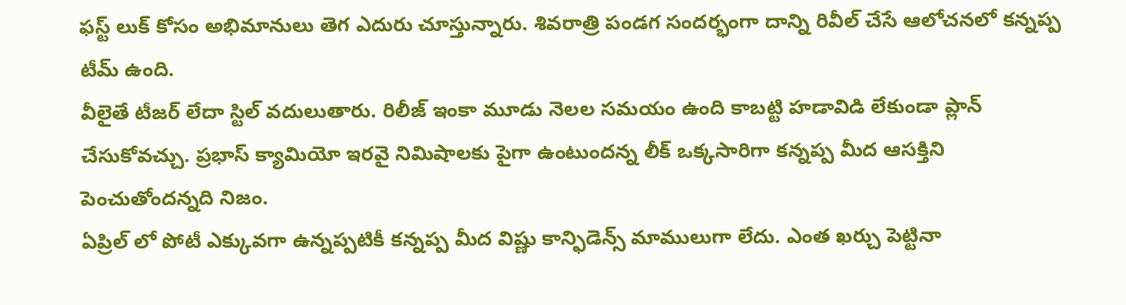ఫస్ట్ లుక్ కోసం అభిమానులు తెగ ఎదురు చూస్తున్నారు. శివరాత్రి పండగ సందర్భంగా దాన్ని రివీల్ చేసే ఆలోచనలో కన్నప్ప టీమ్ ఉంది.
వీలైతే టీజర్ లేదా స్టిల్ వదులుతారు. రిలీజ్ ఇంకా మూడు నెలల సమయం ఉంది కాబట్టి హడావిడి లేకుండా ప్లాన్ చేసుకోవచ్చు. ప్రభాస్ క్యామియో ఇరవై నిమిషాలకు పైగా ఉంటుందన్న లీక్ ఒక్కసారిగా కన్నప్ప మీద ఆసక్తిని పెంచుతోందన్నది నిజం.
ఏప్రిల్ లో పోటీ ఎక్కువగా ఉన్నప్పటికీ కన్నప్ప మీద విష్ణు కాన్ఫిడెన్స్ మాములుగా లేదు. ఎంత ఖర్చు పెట్టినా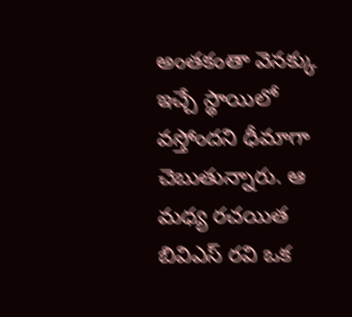అంతకంతా వెనక్కు ఇచ్చే స్థాయిలో వస్తోందని ధీమాగా చెబుతున్నారు. ఆ మధ్య రచయిత బివిఎస్ రవి ఒక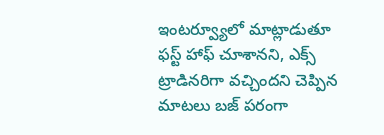ఇంటర్వ్యూలో మాట్లాడుతూ ఫస్ట్ హాఫ్ చూశానని, ఎక్స్ ట్రాడినరిగా వచ్చిందని చెప్పిన మాటలు బజ్ పరంగా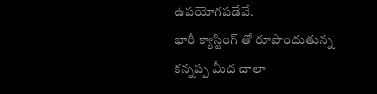ఉపయోగపడేవే.
భారీ క్యాస్టింగ్ తో రూపొందుతున్న కన్నప్ప మీద చాలా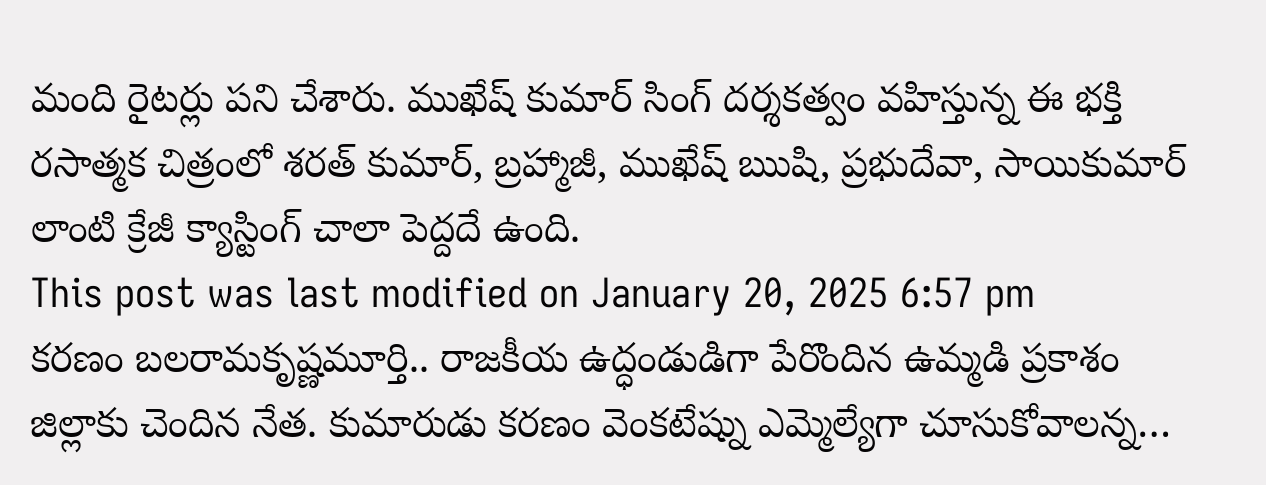మంది రైటర్లు పని చేశారు. ముఖేష్ కుమార్ సింగ్ దర్శకత్వం వహిస్తున్న ఈ భక్తి రసాత్మక చిత్రంలో శరత్ కుమార్, బ్రహ్మాజీ, ముఖేష్ ఋషి, ప్రభుదేవా, సాయికుమార్ లాంటి క్రేజీ క్యాస్టింగ్ చాలా పెద్దదే ఉంది.
This post was last modified on January 20, 2025 6:57 pm
కరణం బలరామకృష్ణమూర్తి.. రాజకీయ ఉద్ధండుడిగా పేరొందిన ఉమ్మడి ప్రకాశం జిల్లాకు చెందిన నేత. కుమారుడు కరణం వెంకటేష్ను ఎమ్మెల్యేగా చూసుకోవాలన్న…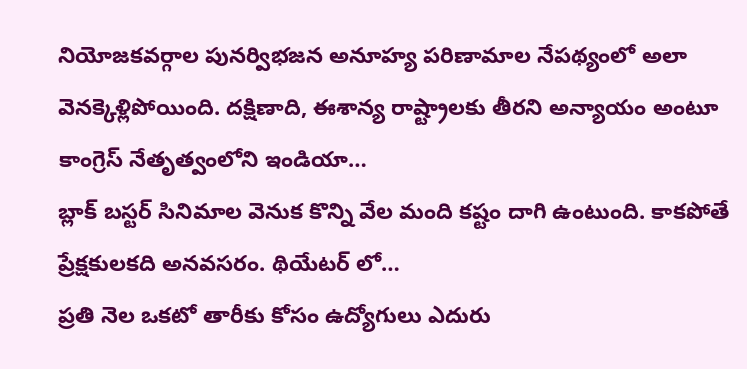నియోజకవర్గాల పునర్విభజన అనూహ్య పరిణామాల నేపథ్యంలో అలా వెనక్కెళ్లిపోయింది. దక్షిణాది, ఈశాన్య రాష్ట్రాలకు తీరని అన్యాయం అంటూ కాంగ్రెస్ నేతృత్వంలోని ఇండియా…
బ్లాక్ బస్టర్ సినిమాల వెనుక కొన్ని వేల మంది కష్టం దాగి ఉంటుంది. కాకపోతే ప్రేక్షకులకది అనవసరం. థియేటర్ లో…
ప్రతి నెల ఒకటో తారీకు కోసం ఉద్యోగులు ఎదురు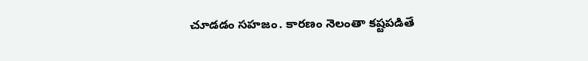చూడడం సహజం. కారణం నెలంతా కష్టపడితే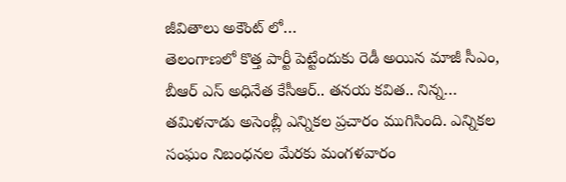జీవితాలు అకౌంట్ లో…
తెలంగాణలో కొత్త పార్టీ పెట్టేందుకు రెడీ అయిన మాజీ సీఎం, బీఆర్ ఎస్ అధినేత కేసీఆర్.. తనయ కవిత.. నిన్న…
తమిళనాడు అసెంబ్లీ ఎన్నికల ప్రచారం ముగిసింది. ఎన్నికల సంఘం నిబంధనల మేరకు మంగళవారం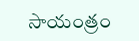సాయంత్రం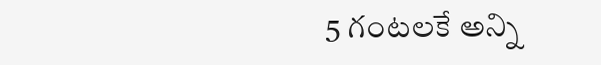5 గంటలకే అన్ని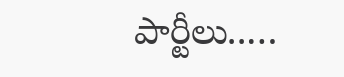పార్టీలు..…